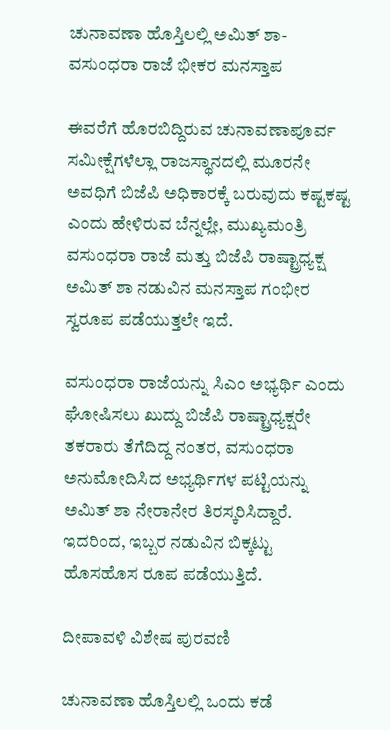ಚುನಾವಣಾ ಹೊಸ್ತಿಲಲ್ಲಿ ಅಮಿತ್ ಶಾ- ವಸುಂಧರಾ ರಾಜೆ ಭೀಕರ ಮನಸ್ತಾಪ

ಈವರೆಗೆ ಹೊರಬಿದ್ದಿರುವ ಚುನಾವಣಾಪೂರ್ವ ಸಮೀಕ್ಷೆಗಳೆಲ್ಲಾ ರಾಜಸ್ಥಾನದಲ್ಲಿ ಮೂರನೇ ಅವಧಿಗೆ ಬಿಜೆಪಿ ಅಧಿಕಾರಕ್ಕೆ ಬರುವುದು ಕಷ್ಟಕಷ್ಟ ಎಂದು ಹೇಳಿರುವ ಬೆನ್ನಲ್ಲೇ, ಮುಖ್ಯಮಂತ್ರಿ ವಸುಂಧರಾ ರಾಜೆ ಮತ್ತು ಬಿಜೆಪಿ ರಾಷ್ಟ್ರಾಧ್ಯಕ್ಷ ಅಮಿತ್ ಶಾ ನಡುವಿನ ಮನಸ್ತಾಪ ಗಂಭೀರ ಸ್ವರೂಪ ಪಡೆಯುತ್ತಲೇ ಇದೆ.

ವಸುಂಧರಾ ರಾಜೆಯನ್ನು ಸಿಎಂ ಅಭ್ಯರ್ಥಿ ಎಂದು ಘೋಷಿಸಲು ಖುದ್ದು ಬಿಜೆಪಿ ರಾಷ್ಟ್ರಾಧ್ಯಕ್ಷರೇ ತಕರಾರು ತೆಗೆದಿದ್ದ ನಂತರ, ವಸುಂಧರಾ ಅನುಮೋದಿಸಿದ ಅಭ್ಯರ್ಥಿಗಳ ಪಟ್ಟಿಯನ್ನು ಅಮಿತ್ ಶಾ ನೇರಾನೇರ ತಿರಸ್ಕರಿಸಿದ್ದಾರೆ. ಇದರಿಂದ, ಇಬ್ಬರ ನಡುವಿನ ಬಿಕ್ಕಟ್ಟು ಹೊಸಹೊಸ ರೂಪ ಪಡೆಯುತ್ತಿದೆ.

ದೀಪಾವಳಿ ವಿಶೇಷ ಪುರವಣಿ

ಚುನಾವಣಾ ಹೊಸ್ತಿಲಲ್ಲಿ ಒಂದು ಕಡೆ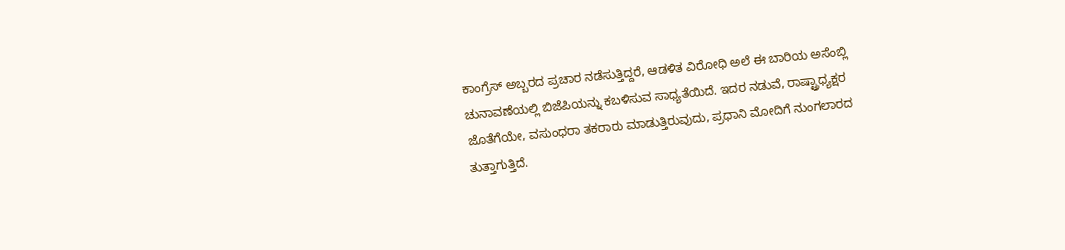ಕಾಂಗ್ರೆಸ್ ಅಬ್ಬರದ ಪ್ರಚಾರ ನಡೆಸುತ್ತಿದ್ದರೆ, ಆಡಳಿತ ವಿರೋಧಿ ಅಲೆ ಈ ಬಾರಿಯ ಅಸೆಂಬ್ಲಿ ಚುನಾವಣೆಯಲ್ಲಿ ಬಿಜೆಪಿಯನ್ನು ಕಬಳಿಸುವ ಸಾಧ್ಯತೆಯಿದೆ. ಇದರ ನಡುವೆ, ರಾಷ್ಟ್ರಾಧ್ಯಕ್ಷರ ಜೊತೆಗೆಯೇ, ವಸುಂಧರಾ ತಕರಾರು ಮಾಡುತ್ತಿರುವುದು, ಪ್ರಧಾನಿ ಮೋದಿಗೆ ನುಂಗಲಾರದ ತುತ್ತಾಗುತ್ತಿದೆ.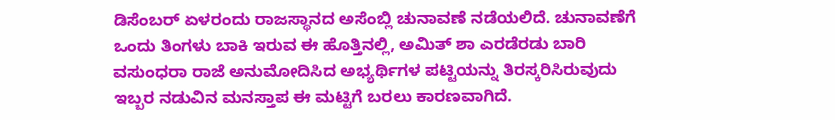ಡಿಸೆಂಬರ್ ಏಳರಂದು ರಾಜಸ್ಥಾನದ ಅಸೆಂಬ್ಲಿ ಚುನಾವಣೆ ನಡೆಯಲಿದೆ. ಚುನಾವಣೆಗೆ ಒಂದು ತಿಂಗಳು ಬಾಕಿ ಇರುವ ಈ ಹೊತ್ತಿನಲ್ಲಿ, ಅಮಿತ್ ಶಾ ಎರಡೆರಡು ಬಾರಿ ವಸುಂಧರಾ ರಾಜೆ ಅನುಮೋದಿಸಿದ ಅಭ್ಯರ್ಥಿಗಳ ಪಟ್ಟಿಯನ್ನು ತಿರಸ್ಕರಿಸಿರುವುದು ಇಬ್ಬರ ನಡುವಿನ ಮನಸ್ತಾಪ ಈ ಮಟ್ಟಿಗೆ ಬರಲು ಕಾರಣವಾಗಿದೆ.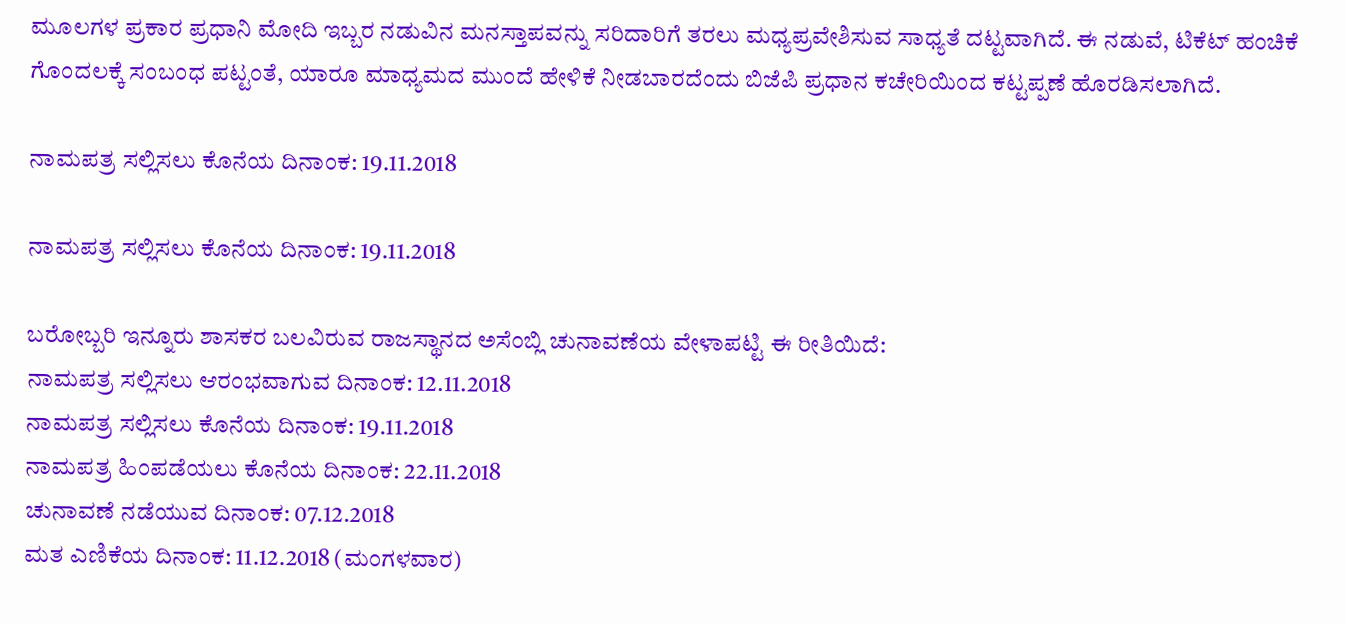ಮೂಲಗಳ ಪ್ರಕಾರ ಪ್ರಧಾನಿ ಮೋದಿ ಇಬ್ಬರ ನಡುವಿನ ಮನಸ್ತಾಪವನ್ನು ಸರಿದಾರಿಗೆ ತರಲು ಮಧ್ಯಪ್ರವೇಶಿಸುವ ಸಾಧ್ಯತೆ ದಟ್ಟವಾಗಿದೆ. ಈ ನಡುವೆ, ಟಿಕೆಟ್ ಹಂಚಿಕೆ ಗೊಂದಲಕ್ಕೆ ಸಂಬಂಧ ಪಟ್ಟಂತೆ, ಯಾರೂ ಮಾಧ್ಯಮದ ಮುಂದೆ ಹೇಳಿಕೆ ನೀಡಬಾರದೆಂದು ಬಿಜೆಪಿ ಪ್ರಧಾನ ಕಚೇರಿಯಿಂದ ಕಟ್ಟಪ್ಪಣೆ ಹೊರಡಿಸಲಾಗಿದೆ.

ನಾಮಪತ್ರ ಸಲ್ಲಿಸಲು ಕೊನೆಯ ದಿನಾಂಕ: 19.11.2018

ನಾಮಪತ್ರ ಸಲ್ಲಿಸಲು ಕೊನೆಯ ದಿನಾಂಕ: 19.11.2018

ಬರೋಬ್ಬರಿ ಇನ್ನೂರು ಶಾಸಕರ ಬಲವಿರುವ ರಾಜಸ್ಥಾನದ ಅಸೆಂಬ್ಲಿ ಚುನಾವಣೆಯ ವೇಳಾಪಟ್ಟಿ ಈ ರೀತಿಯಿದೆ:
ನಾಮಪತ್ರ ಸಲ್ಲಿಸಲು ಆರಂಭವಾಗುವ ದಿನಾಂಕ: 12.11.2018
ನಾಮಪತ್ರ ಸಲ್ಲಿಸಲು ಕೊನೆಯ ದಿನಾಂಕ: 19.11.2018
ನಾಮಪತ್ರ ಹಿಂಪಡೆಯಲು ಕೊನೆಯ ದಿನಾಂಕ: 22.11.2018
ಚುನಾವಣೆ ನಡೆಯುವ ದಿನಾಂಕ: 07.12.2018
ಮತ ಎಣಿಕೆಯ ದಿನಾಂಕ: 11.12.2018 (ಮಂಗಳವಾರ)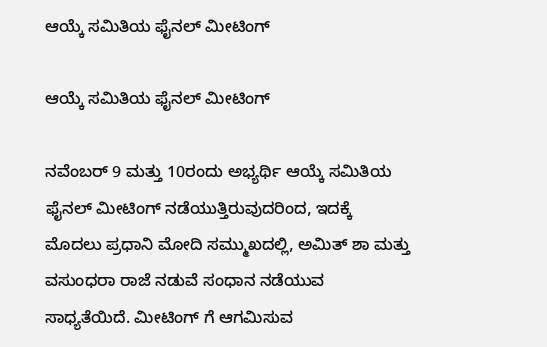ಆಯ್ಕೆ ಸಮಿತಿಯ ಫೈನಲ್ ಮೀಟಿಂಗ್

ಆಯ್ಕೆ ಸಮಿತಿಯ ಫೈನಲ್ ಮೀಟಿಂಗ್

ನವೆಂಬರ್ 9 ಮತ್ತು 10ರಂದು ಅಭ್ಯರ್ಥಿ ಆಯ್ಕೆ ಸಮಿತಿಯ ಫೈನಲ್ ಮೀಟಿಂಗ್ ನಡೆಯುತ್ತಿರುವುದರಿಂದ, ಇದಕ್ಕೆ ಮೊದಲು ಪ್ರಧಾನಿ ಮೋದಿ ಸಮ್ಮುಖದಲ್ಲಿ, ಅಮಿತ್ ಶಾ ಮತ್ತು ವಸುಂಧರಾ ರಾಜೆ ನಡುವೆ ಸಂಧಾನ ನಡೆಯುವ ಸಾಧ್ಯತೆಯಿದೆ. ಮೀಟಿಂಗ್ ಗೆ ಆಗಮಿಸುವ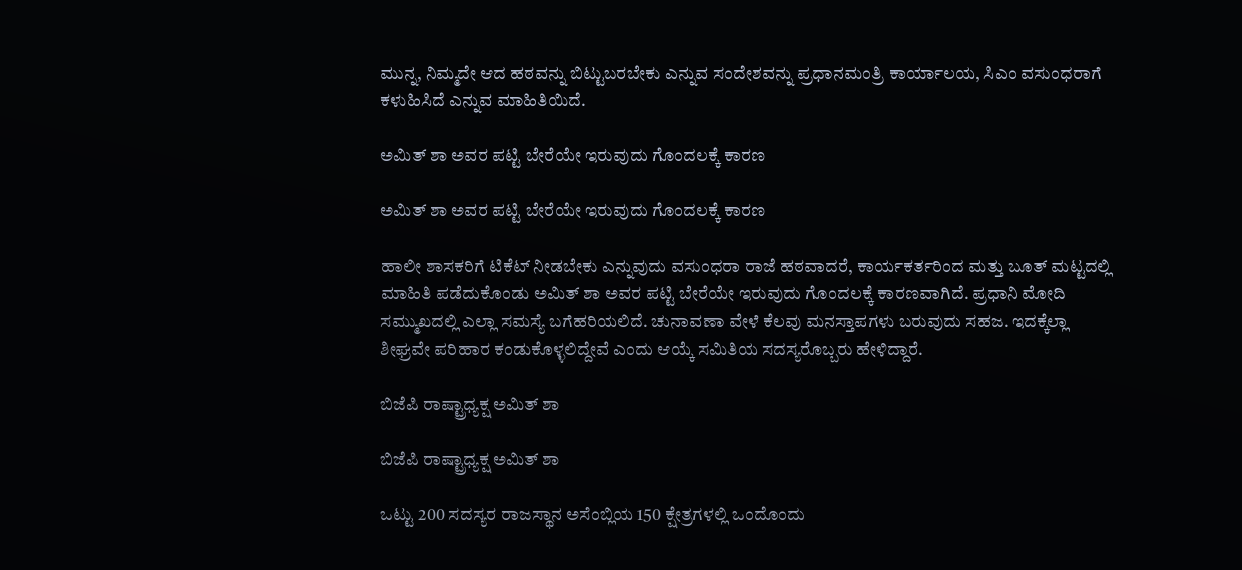ಮುನ್ನ, ನಿಮ್ಮದೇ ಆದ ಹಠವನ್ನು ಬಿಟ್ಟುಬರಬೇಕು ಎನ್ನುವ ಸಂದೇಶವನ್ನು ಪ್ರಧಾನಮಂತ್ರಿ ಕಾರ್ಯಾಲಯ, ಸಿಎಂ ವಸುಂಧರಾಗೆ ಕಳುಹಿಸಿದೆ ಎನ್ನುವ ಮಾಹಿತಿಯಿದೆ.

ಅಮಿತ್ ಶಾ ಅವರ ಪಟ್ಟಿ ಬೇರೆಯೇ ಇರುವುದು ಗೊಂದಲಕ್ಕೆ ಕಾರಣ

ಅಮಿತ್ ಶಾ ಅವರ ಪಟ್ಟಿ ಬೇರೆಯೇ ಇರುವುದು ಗೊಂದಲಕ್ಕೆ ಕಾರಣ

ಹಾಲೀ ಶಾಸಕರಿಗೆ ಟಿಕೆಟ್ ನೀಡಬೇಕು ಎನ್ನುವುದು ವಸುಂಧರಾ ರಾಜೆ ಹಠವಾದರೆ, ಕಾರ್ಯಕರ್ತರಿಂದ ಮತ್ತು ಬೂತ್ ಮಟ್ಟದಲ್ಲಿ ಮಾಹಿತಿ ಪಡೆದುಕೊಂಡು ಅಮಿತ್ ಶಾ ಅವರ ಪಟ್ಟಿ ಬೇರೆಯೇ ಇರುವುದು ಗೊಂದಲಕ್ಕೆ ಕಾರಣವಾಗಿದೆ. ಪ್ರಧಾನಿ ಮೋದಿ ಸಮ್ಮುಖದಲ್ಲಿ ಎಲ್ಲಾ ಸಮಸ್ಯೆ ಬಗೆಹರಿಯಲಿದೆ. ಚುನಾವಣಾ ವೇಳೆ ಕೆಲವು ಮನಸ್ತಾಪಗಳು ಬರುವುದು ಸಹಜ. ಇದಕ್ಕೆಲ್ಲಾ ಶೀಘ್ರವೇ ಪರಿಹಾರ ಕಂಡುಕೊಳ್ಳಲಿದ್ದೇವೆ ಎಂದು ಆಯ್ಕೆ ಸಮಿತಿಯ ಸದಸ್ಯರೊಬ್ಬರು ಹೇಳಿದ್ದಾರೆ.

ಬಿಜೆಪಿ ರಾಷ್ಟ್ರಾಧ್ಯಕ್ಷ ಅಮಿತ್ ಶಾ

ಬಿಜೆಪಿ ರಾಷ್ಟ್ರಾಧ್ಯಕ್ಷ ಅಮಿತ್ ಶಾ

ಒಟ್ಟು 200 ಸದಸ್ಯರ ರಾಜಸ್ಥಾನ ಅಸೆಂಬ್ಲಿಯ 150 ಕ್ಷೇತ್ರಗಳಲ್ಲಿ ಒಂದೊಂದು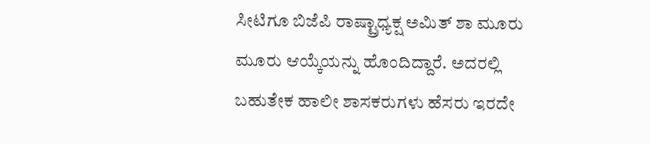ಸೀಟಿಗೂ ಬಿಜೆಪಿ ರಾಷ್ಟ್ರಾಧ್ಯಕ್ಷ ಅಮಿತ್ ಶಾ ಮೂರು ಮೂರು ಆಯ್ಕೆಯನ್ನು ಹೊಂದಿದ್ದಾರೆ. ಅದರಲ್ಲಿ ಬಹುತೇಕ ಹಾಲೀ ಶಾಸಕರುಗಳು ಹೆಸರು ಇರದೇ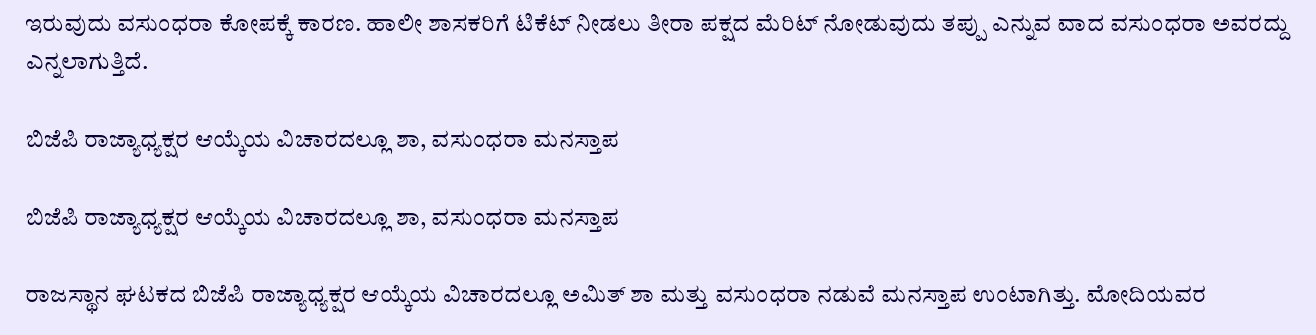ಇರುವುದು ವಸುಂಧರಾ ಕೋಪಕ್ಕೆ ಕಾರಣ. ಹಾಲೀ ಶಾಸಕರಿಗೆ ಟಿಕೆಟ್ ನೀಡಲು ತೀರಾ ಪಕ್ಷದ ಮೆರಿಟ್ ನೋಡುವುದು ತಪ್ಪು ಎನ್ನುವ ವಾದ ವಸುಂಧರಾ ಅವರದ್ದು ಎನ್ನಲಾಗುತ್ತಿದೆ.

ಬಿಜೆಪಿ ರಾಜ್ಯಾಧ್ಯಕ್ಷರ ಆಯ್ಕೆಯ ವಿಚಾರದಲ್ಲೂ ಶಾ, ವಸುಂಧರಾ ಮನಸ್ತಾಪ

ಬಿಜೆಪಿ ರಾಜ್ಯಾಧ್ಯಕ್ಷರ ಆಯ್ಕೆಯ ವಿಚಾರದಲ್ಲೂ ಶಾ, ವಸುಂಧರಾ ಮನಸ್ತಾಪ

ರಾಜಸ್ಥಾನ ಘಟಕದ ಬಿಜೆಪಿ ರಾಜ್ಯಾಧ್ಯಕ್ಷರ ಆಯ್ಕೆಯ ವಿಚಾರದಲ್ಲೂ ಅಮಿತ್ ಶಾ ಮತ್ತು ವಸುಂಧರಾ ನಡುವೆ ಮನಸ್ತಾಪ ಉಂಟಾಗಿತ್ತು. ಮೋದಿಯವರ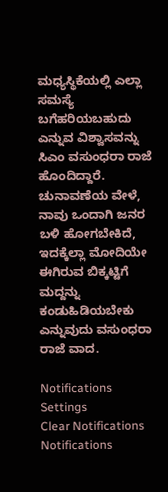ಮಧ್ಯಸ್ಥಿಕೆಯಲ್ಲಿ ಎಲ್ಲಾ ಸಮಸ್ಯೆ ಬಗೆಹರಿಯಬಹುದು ಎನ್ನುವ ವಿಶ್ವಾಸವನ್ನು ಸಿಎಂ ವಸುಂಧರಾ ರಾಜೆ ಹೊಂದಿದ್ದಾರೆ. ಚುನಾವಣೆಯ ವೇಳೆ, ನಾವು ಒಂದಾಗಿ ಜನರ ಬಳಿ ಹೋಗಬೇಕಿದೆ, ಇದಕ್ಕೆಲ್ಲಾ ಮೋದಿಯೇ ಈಗಿರುವ ಬಿಕ್ಕಟ್ಟಿಗೆ ಮದ್ದನ್ನು ಕಂಡುಹಿಡಿಯಬೇಕು ಎನ್ನುವುದು ವಸುಂಧರಾ ರಾಜೆ ವಾದ.

Notifications
Settings
Clear Notifications
Notifications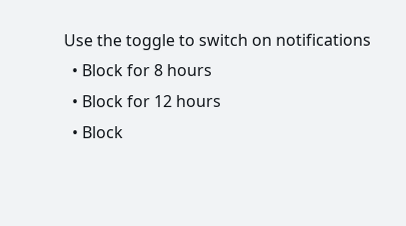Use the toggle to switch on notifications
  • Block for 8 hours
  • Block for 12 hours
  • Block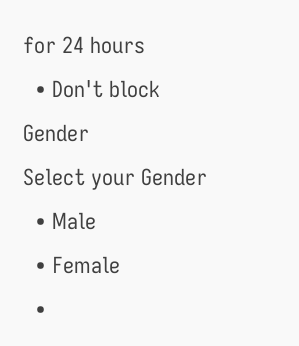for 24 hours
  • Don't block
Gender
Select your Gender
  • Male
  • Female
  •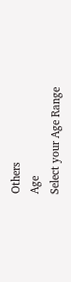Others
Age
Select your Age Range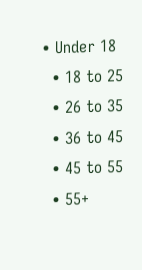• Under 18
  • 18 to 25
  • 26 to 35
  • 36 to 45
  • 45 to 55
  • 55+